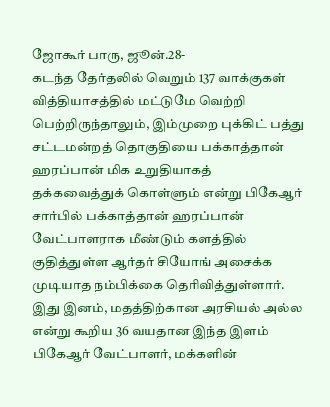ஜோகூர் பாரு, ஜூன்.28-
கடந்த தேர்தலில் வெறும் 137 வாக்குகள் வித்தியாசத்தில் மட்டுமே வெற்றி பெற்றிருந்தாலும், இம்முறை புக்கிட் பத்து சட்டமன்றத் தொகுதியை பக்காத்தான் ஹரப்பான் மிக உறுதியாகத் தக்கவைத்துக் கொள்ளும் என்று பிகேஆர் சார்பில் பக்காத்தான் ஹரப்பான் வேட்பாளராக மீண்டும் களத்தில் குதித்துள்ள ஆர்தர் சியோங் அசைக்க முடியாத நம்பிக்கை தெரிவித்துள்ளார்.
இது இனம், மதத்திற்கான அரசியல் அல்ல என்று கூறிய 36 வயதான இந்த இளம் பிகேஆர் வேட்பாளர், மக்களின்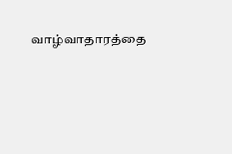வாழ்வாதாரத்தை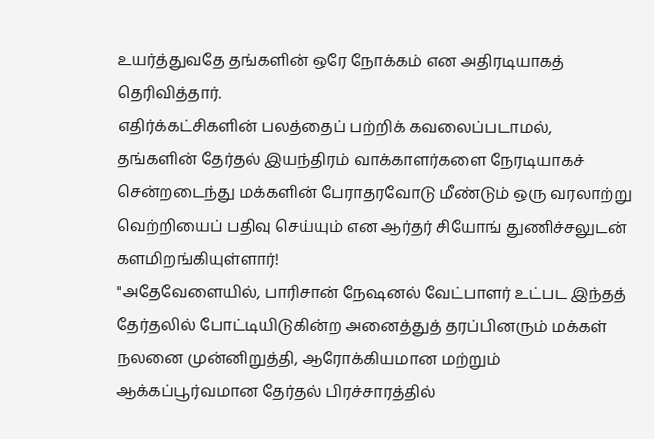உயர்த்துவதே தங்களின் ஒரே நோக்கம் என அதிரடியாகத் தெரிவித்தார்.
எதிர்க்கட்சிகளின் பலத்தைப் பற்றிக் கவலைப்படாமல், தங்களின் தேர்தல் இயந்திரம் வாக்காளர்களை நேரடியாகச் சென்றடைந்து மக்களின் பேராதரவோடு மீண்டும் ஒரு வரலாற்று வெற்றியைப் பதிவு செய்யும் என ஆர்தர் சியோங் துணிச்சலுடன் களமிறங்கியுள்ளார்!
"அதேவேளையில், பாரிசான் நேஷனல் வேட்பாளர் உட்பட இந்தத் தேர்தலில் போட்டியிடுகின்ற அனைத்துத் தரப்பினரும் மக்கள் நலனை முன்னிறுத்தி, ஆரோக்கியமான மற்றும் ஆக்கப்பூர்வமான தேர்தல் பிரச்சாரத்தில்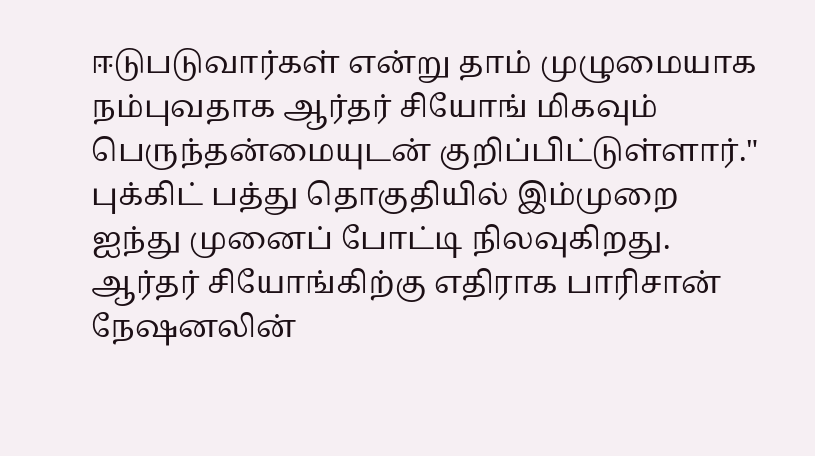ஈடுபடுவார்கள் என்று தாம் முழுமையாக நம்புவதாக ஆர்தர் சியோங் மிகவும் பெருந்தன்மையுடன் குறிப்பிட்டுள்ளார்."
புக்கிட் பத்து தொகுதியில் இம்முறை ஐந்து முனைப் போட்டி நிலவுகிறது. ஆர்தர் சியோங்கிற்கு எதிராக பாரிசான் நேஷனலின்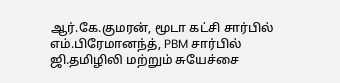ஆர்.கே.குமரன், மூடா கட்சி சார்பில் எம்.பிரேமானந்த், PBM சார்பில் ஜி.தமிழிலி மற்றும் சுயேச்சை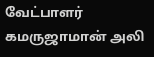வேட்பாளர் கமருஜாமான் அலி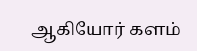ஆகியோர் களம்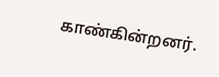காண்கின்றனர்.